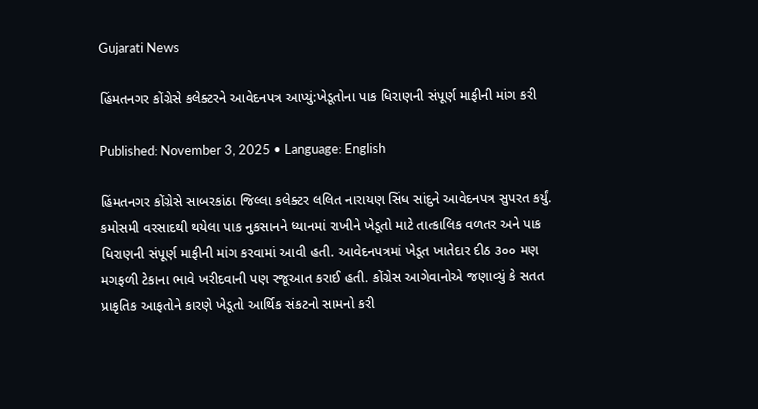Gujarati News

હિંમતનગર કોંગ્રેસે કલેક્ટરને આવેદનપત્ર આપ્યું:ખેડૂતોના પાક ધિરાણની સંપૂર્ણ માફીની માંગ કરી

Published: November 3, 2025 • Language: English

હિંમતનગર કોંગ્રેસે સાબરકાંઠા જિલ્લા કલેક્ટર લલિત નારાયણ સિંધ સાંદુને આવેદનપત્ર સુપરત કર્યું. કમોસમી વરસાદથી થયેલા પાક નુકસાનને ધ્યાનમાં રાખીને ખેડૂતો માટે તાત્કાલિક વળતર અને પાક ધિરાણની સંપૂર્ણ માફીની માંગ કરવામાં આવી હતી. આવેદનપત્રમાં ખેડૂત ખાતેદાર દીઠ ૩૦૦ મણ મગફળી ટેકાના ભાવે ખરીદવાની પણ રજૂઆત કરાઈ હતી. કોંગ્રેસ આગેવાનોએ જણાવ્યું કે સતત પ્રાકૃતિક આફતોને કારણે ખેડૂતો આર્થિક સંકટનો સામનો કરી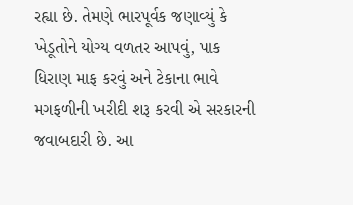રહ્યા છે. તેમણે ભારપૂર્વક જણાવ્યું કે ખેડૂતોને યોગ્ય વળતર આપવું, પાક ધિરાણ માફ કરવું અને ટેકાના ભાવે મગફળીની ખરીદી શરૂ કરવી એ સરકારની જવાબદારી છે. આ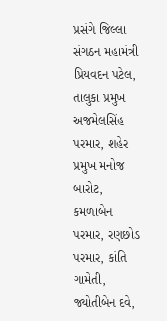પ્રસંગે જિલ્લા સંગઠન મહામંત્રી પ્રિયવદન પટેલ, તાલુકા પ્રમુખ અજમેલસિંહ પરમાર, શહેર પ્રમુખ મનોજ બારોટ, કમળાબેન પરમાર, રણછોડ પરમાર, કાંતિ ગામેતી, જ્યોતીબેન દવે,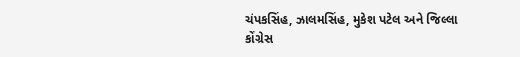ચંપકસિંહ, ઝાલમસિંહ, મુકેશ પટેલ અને જિલ્લા કોંગ્રેસ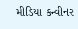મીડિયા કન્વીનર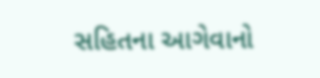સહિતના આગેવાનો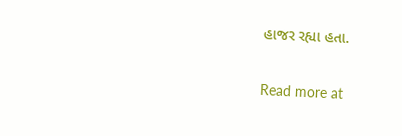હાજર રહ્યા હતા.

Read more at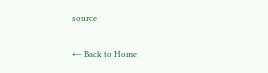source

← Back to Home